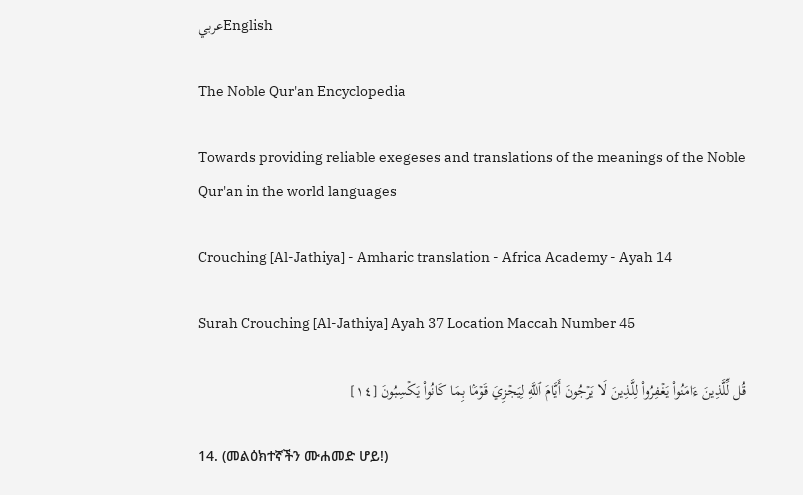عربيEnglish

The Noble Qur'an Encyclopedia

Towards providing reliable exegeses and translations of the meanings of the Noble Qur'an in the world languages

Crouching [Al-Jathiya] - Amharic translation - Africa Academy - Ayah 14

Surah Crouching [Al-Jathiya] Ayah 37 Location Maccah Number 45

قُل لِّلَّذِينَ ءَامَنُواْ يَغۡفِرُواْ لِلَّذِينَ لَا يَرۡجُونَ أَيَّامَ ٱللَّهِ لِيَجۡزِيَ قَوۡمَۢا بِمَا كَانُواْ يَكۡسِبُونَ [١٤]

14. (መልዕክተኛችን ሙሐመድ ሆይ!)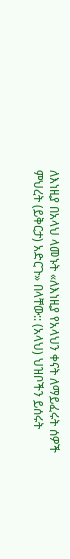ለእነዚያ በአላህ ላመኑት «ለእነዚያ የአላህን ቀናት ለማይፈሩት ሰዎች ምህረት (ይቅርታ) አድርጉ» በላቸው:: (አላህ) ህዝቦችን ይሰሩት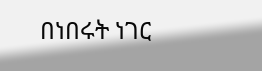በነበሩት ነገር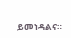ይመነዳልና።